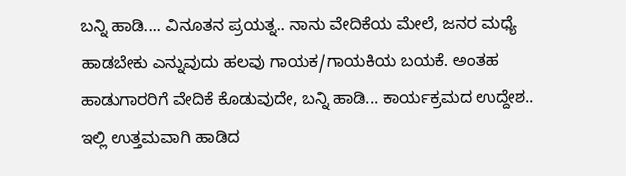ಬನ್ನಿ ಹಾಡಿ.... ವಿನೂತನ ಪ್ರಯತ್ನ.. ನಾನು ವೇದಿಕೆಯ ಮೇಲೆ, ಜನರ ಮಧ್ಯೆ ಹಾಡಬೇಕು ಎನ್ನುವುದು ಹಲವು ಗಾಯಕ/ಗಾಯಕಿಯ ಬಯಕೆ. ಅಂತಹ ಹಾಡುಗಾರರಿಗೆ ವೇದಿಕೆ ಕೊಡುವುದೇ, ಬನ್ನಿ ಹಾಡಿ... ಕಾರ್ಯಕ್ರಮದ ಉದ್ದೇಶ.. ಇಲ್ಲಿ ಉತ್ತಮವಾಗಿ ಹಾಡಿದ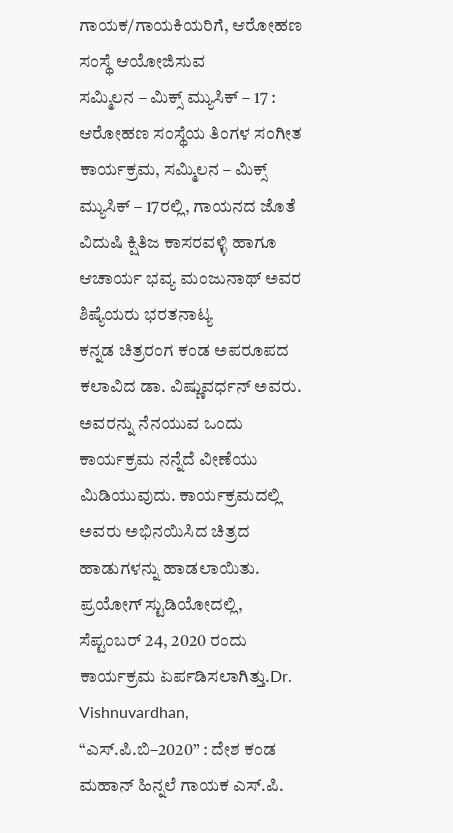ಗಾಯಕ/ಗಾಯಕಿಯರಿಗೆ, ಆರೋಹಣ ಸಂಸ್ಥೆ ಆಯೋಜಿಸುವ
ಸಮ್ಮಿಲನ – ಮಿಕ್ಸ್ ಮ್ಯುಸಿಕ್ – 17 : ಆರೋಹಣ ಸಂಸ್ಥೆಯ ತಿಂಗಳ ಸಂಗೀತ ಕಾರ್ಯಕ್ರಮ, ಸಮ್ಮಿಲನ – ಮಿಕ್ಸ್ ಮ್ಯುಸಿಕ್ – 17ರಲ್ಲಿ, ಗಾಯನದ ಜೊತೆ ವಿದುಷಿ ಕ್ಷಿತಿಜ ಕಾಸರವಳ್ಳಿ ಹಾಗೂ ಆಚಾರ್ಯ ಭವ್ಯ ಮಂಜುನಾಥ್ ಅವರ ಶಿಷ್ಯೆಯರು ಭರತನಾಟ್ಯ
ಕನ್ನಡ ಚಿತ್ರರಂಗ ಕಂಡ ಅಪರೂಪದ ಕಲಾವಿದ ಡಾ. ವಿಷ್ಣುವರ್ಧನ್ ಅವರು. ಅವರನ್ನು ನೆನಯುವ ಒಂದು ಕಾರ್ಯಕ್ರಮ ನನ್ನೆದೆ ವೀಣೆಯು ಮಿಡಿಯುವುದು. ಕಾರ್ಯಕ್ರಮದಲ್ಲಿ ಅವರು ಅಭಿನಯಿಸಿದ ಚಿತ್ರದ ಹಾಡುಗಳನ್ನು ಹಾಡಲಾಯಿತು. ಪ್ರಯೋಗ್ ಸ್ಟುಡಿಯೋದಲ್ಲಿ, ಸೆಪ್ಟಂಬರ್ 24, 2020 ರಂದು ಕಾರ್ಯಕ್ರಮ ಏರ್ಪಡಿಸಲಾಗಿತ್ತು.Dr. Vishnuvardhan,
“ಎಸ್.ಪಿ.ಬಿ–2020” : ದೇಶ ಕಂಡ ಮಹಾನ್ ಹಿನ್ನಲೆ ಗಾಯಕ ಎಸ್.ಪಿ.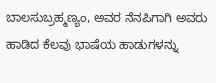ಬಾಲಸುಬ್ರಹ್ಮಣ್ಯಂ, ಅವರ ನೆನಪಿಗಾಗಿ ಅವರು ಹಾಡಿದ ಕೆಲವು ಭಾಷೆಯ ಹಾಡುಗಳನ್ನು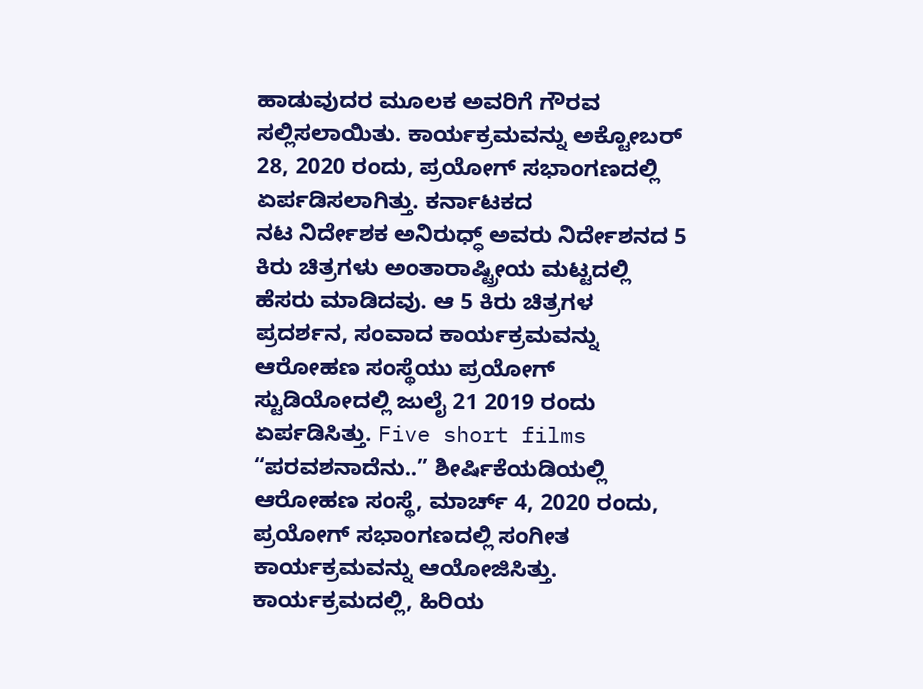ಹಾಡುವುದರ ಮೂಲಕ ಅವರಿಗೆ ಗೌರವ ಸಲ್ಲಿಸಲಾಯಿತು. ಕಾರ್ಯಕ್ರಮವನ್ನು ಅಕ್ಟೋಬರ್ 28, 2020 ರಂದು, ಪ್ರಯೋಗ್ ಸಭಾಂಗಣದಲ್ಲಿ ಏರ್ಪಡಿಸಲಾಗಿತ್ತು. ಕರ್ನಾಟಕದ
ನಟ ನಿರ್ದೇಶಕ ಅನಿರುಧ್ಧ್ ಅವರು ನಿರ್ದೇಶನದ 5 ಕಿರು ಚಿತ್ರಗಳು ಅಂತಾರಾಷ್ಟ್ರೀಯ ಮಟ್ಟದಲ್ಲಿ ಹೆಸರು ಮಾಡಿದವು. ಆ 5 ಕಿರು ಚಿತ್ರಗಳ ಪ್ರದರ್ಶನ, ಸಂವಾದ ಕಾರ್ಯಕ್ರಮವನ್ನು ಆರೋಹಣ ಸಂಸ್ಥೆಯು ಪ್ರಯೋಗ್ ಸ್ಟುಡಿಯೋದಲ್ಲಿ ಜುಲೈ 21 2019 ರಂದು ಏರ್ಪಡಿಸಿತ್ತು. Five short films
“ಪರವಶನಾದೆನು..” ಶೀರ್ಷಿಕೆಯಡಿಯಲ್ಲಿ ಆರೋಹಣ ಸಂಸ್ಥೆ, ಮಾರ್ಚ್ 4, 2020 ರಂದು, ಪ್ರಯೋಗ್ ಸಭಾಂಗಣದಲ್ಲಿ ಸಂಗೀತ ಕಾರ್ಯಕ್ರಮವನ್ನು ಆಯೋಜಿಸಿತ್ತು. ಕಾರ್ಯಕ್ರಮದಲ್ಲಿ, ಹಿರಿಯ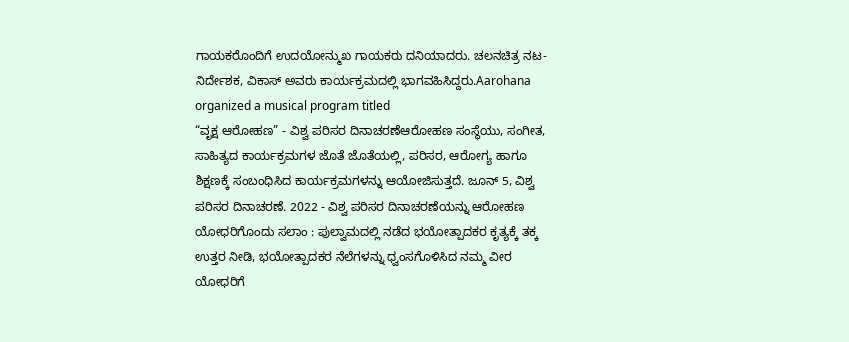ಗಾಯಕರೊಂದಿಗೆ ಉದಯೋನ್ಮುಖ ಗಾಯಕರು ದನಿಯಾದರು. ಚಲನಚಿತ್ರ ನಟ-ನಿರ್ದೇಶಕ, ವಿಕಾಸ್ ಅವರು ಕಾರ್ಯಕ್ರಮದಲ್ಲಿ ಭಾಗವಹಿಸಿದ್ದರು.Aarohana organized a musical program titled
“ವೃಕ್ಷ ಆರೋಹಣ” - ವಿಶ್ವ ಪರಿಸರ ದಿನಾಚರಣೆಆರೋಹಣ ಸಂಸ್ಥೆಯು, ಸಂಗೀತ, ಸಾಹಿತ್ಯದ ಕಾರ್ಯಕ್ರಮಗಳ ಜೊತೆ ಜೊತೆಯಲ್ಲಿ, ಪರಿಸರ, ಆರೋಗ್ಯ ಹಾಗೂ ಶಿಕ್ಷಣಕ್ಕೆ ಸಂಬಂಧಿಸಿದ ಕಾರ್ಯಕ್ರಮಗಳನ್ನು ಆಯೋಜಿಸುತ್ತದೆ. ಜೂನ್ 5, ವಿಶ್ವ ಪರಿಸರ ದಿನಾಚರಣೆ. 2022 - ವಿಶ್ವ ಪರಿಸರ ದಿನಾಚರಣೆಯನ್ನು ಆರೋಹಣ
ಯೋಧರಿಗೊಂದು ಸಲಾಂ : ಪುಲ್ವಾಮದಲ್ಲಿ ನಡೆದ ಭಯೋತ್ಪಾದಕರ ಕೃತ್ಯಕ್ಕೆ ತಕ್ಕ ಉತ್ತರ ನೀಡಿ, ಭಯೋತ್ಪಾದಕರ ನೆಲೆಗಳನ್ನು ಧ್ವಂಸಗೊಳಿಸಿದ ನಮ್ಮ ವೀರ ಯೋಧರಿಗೆ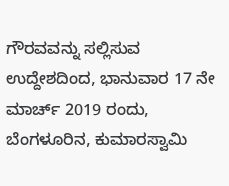ಗೌರವವನ್ನು ಸಲ್ಲಿಸುವ ಉದ್ದೇಶದಿಂದ, ಭಾನುವಾರ 17 ನೇ ಮಾರ್ಚ್ 2019 ರಂದು, ಬೆಂಗಳೂರಿನ, ಕುಮಾರಸ್ವಾಮಿ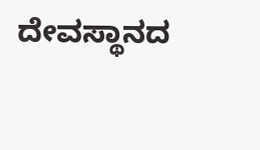ದೇವಸ್ಥಾನದ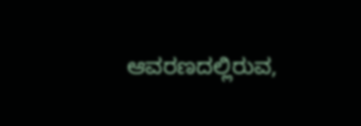ಆವರಣದಲ್ಲಿರುವ,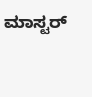ಮಾಸ್ಟರ್